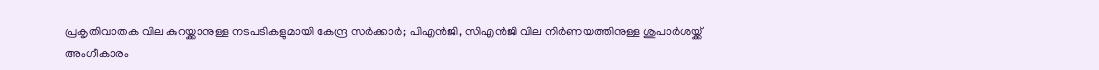പ്രകൃതിവാതക വില കുറയ്ക്കാനുള്ള നടപടികളുമായി കേന്ദ്ര സർക്കാർ; പിഎൻജി, സിഎൻജി വില നിർണയത്തിനുള്ള ശുപാർശയ്ക്ക് അംഗീകാരം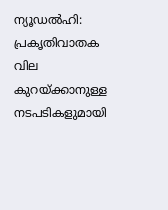ന്യൂഡൽഹി: പ്രകൃതിവാതക വില കുറയ്ക്കാനുള്ള നടപടികളുമായി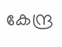കേന്ദ്ര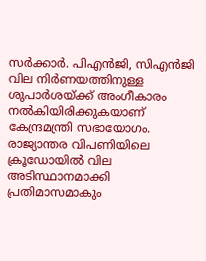സർക്കാർ. പിഎൻജി, സിഎൻജി വില നിർണയത്തിനുള്ള ശുപാർശയ്ക്ക് അംഗീകാരം നൽകിയിരിക്കുകയാണ് കേന്ദ്രമന്ത്രി സഭായോഗം. രാജ്യാന്തര വിപണിയിലെ ക്രൂഡോയിൽ വില അടിസ്ഥാനമാക്കി പ്രതിമാസമാകും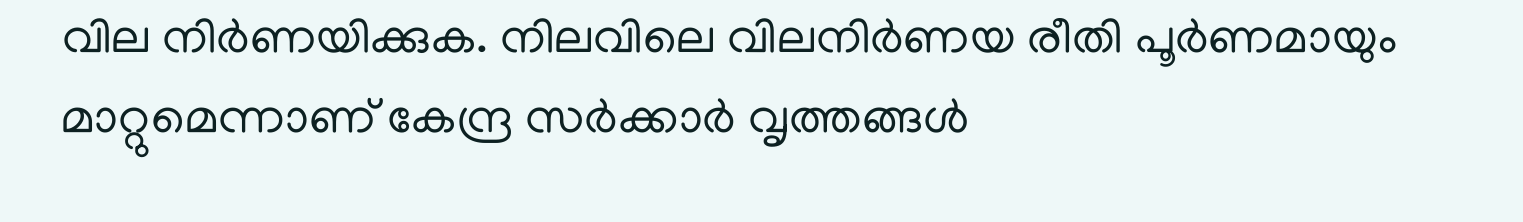വില നിർണയിക്കുക. നിലവിലെ വിലനിർണയ രീതി പൂർണമായും മാറ്റുമെന്നാണ് കേന്ദ്ര സർക്കാർ വൃത്തങ്ങൾ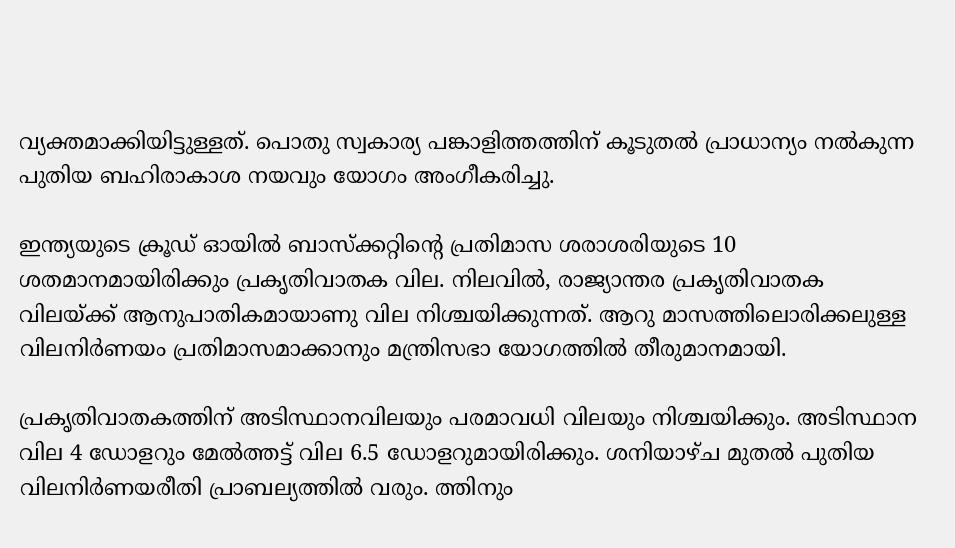വ്യക്തമാക്കിയിട്ടുള്ളത്. പൊതു സ്വകാര്യ പങ്കാളിത്തത്തിന് കൂടുതൽ പ്രാധാന്യം നൽകുന്ന പുതിയ ബഹിരാകാശ നയവും യോഗം അംഗീകരിച്ചു.

ഇന്ത്യയുടെ ക്രൂഡ് ഓയിൽ ബാസ്‌ക്കറ്റിന്റെ പ്രതിമാസ ശരാശരിയുടെ 10 ശതമാനമായിരിക്കും പ്രകൃതിവാതക വില. നിലവിൽ, രാജ്യാന്തര പ്രകൃതിവാതക വിലയ്ക്ക് ആനുപാതികമായാണു വില നിശ്ചയിക്കുന്നത്. ആറു മാസത്തിലൊരിക്കലുള്ള വിലനിർണയം പ്രതിമാസമാക്കാനും മന്ത്രിസഭാ യോഗത്തിൽ തീരുമാനമായി.

പ്രകൃതിവാതകത്തിന് അടിസ്ഥാനവിലയും പരമാവധി വിലയും നിശ്ചയിക്കും. അടിസ്ഥാന വില 4 ഡോളറും മേൽത്തട്ട് വില 6.5 ഡോളറുമായിരിക്കും. ശനിയാഴ്ച മുതൽ പുതിയ വിലനിർണയരീതി പ്രാബല്യത്തിൽ വരും. ത്തിനും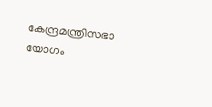കേന്ദ്രമന്ത്രിസഭാ യോഗം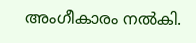അംഗീകാരം നൽകി.